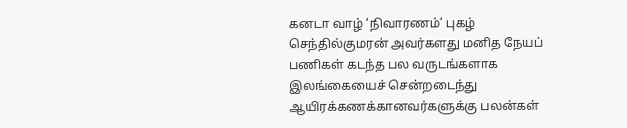கனடா வாழ் ‘நிவாரணம்’ புகழ் செந்தில்குமரன் அவர்களது மனித நேயப் பணிகள் கடந்த பல வருடங்களாக இலங்கையைச் சென்றடைந்து ஆயிரக்கணக்கானவர்களுக்கு பலன்கள்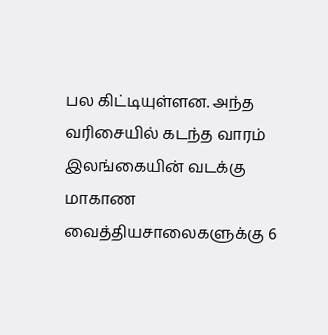பல கிட்டியுள்ளன. அந்த வரிசையில் கடந்த வாரம் இலங்கையின் வடக்கு மாகாண வைத்தியசாலைகளுக்கு 6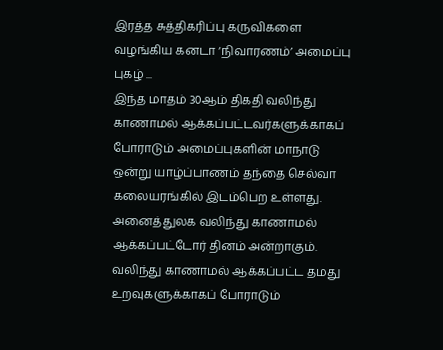இரத்த சுத்திகரிப்பு கருவிகளை வழங்கிய கனடா ‘நிவாரணம்’ அமைப்பு புகழ் ...
இந்த மாதம் 30ஆம் திகதி வலிந்து காணாமல் ஆக்கப்பட்டவர்களுக்காகப் போராடும் அமைப்புகளின் மாநாடு ஒன்று யாழ்ப்பாணம் தந்தை செல்வா கலையரங்கில் இடம்பெற உள்ளது. அனைத்துலக வலிந்து காணாமல் ஆக்கப்பட்டோர் தினம் அன்றாகும். வலிந்து காணாமல் ஆக்கப்பட்ட தமது உறவுகளுக்காகப் போராடும்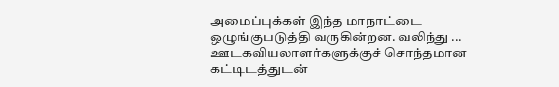அமைப்புக்கள் இந்த மாநாட்டை ஒழுங்குபடுத்தி வருகின்றன. வலிந்து ...
ஊடகவியலாளர்களுக்குச் சொந்தமான கட்டிடத்துடன்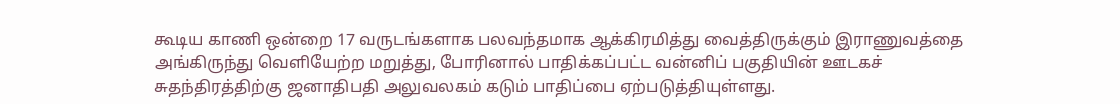கூடிய காணி ஒன்றை 17 வருடங்களாக பலவந்தமாக ஆக்கிரமித்து வைத்திருக்கும் இராணுவத்தை அங்கிருந்து வெளியேற்ற மறுத்து, போரினால் பாதிக்கப்பட்ட வன்னிப் பகுதியின் ஊடகச் சுதந்திரத்திற்கு ஜனாதிபதி அலுவலகம் கடும் பாதிப்பை ஏற்படுத்தியுள்ளது.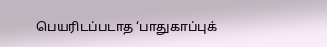பெயரிடப்படாத ‘பாதுகாப்புக்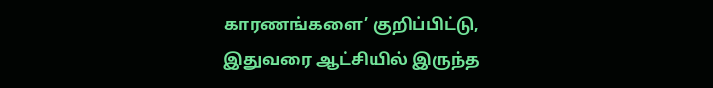காரணங்களை’ குறிப்பிட்டு, இதுவரை ஆட்சியில் இருந்த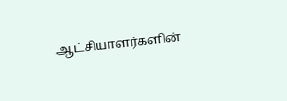ஆட்சியாளர்களின்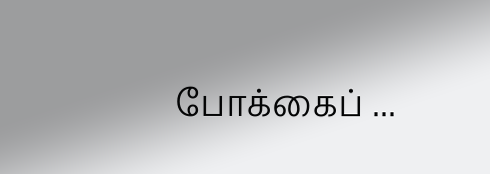போக்கைப் ...